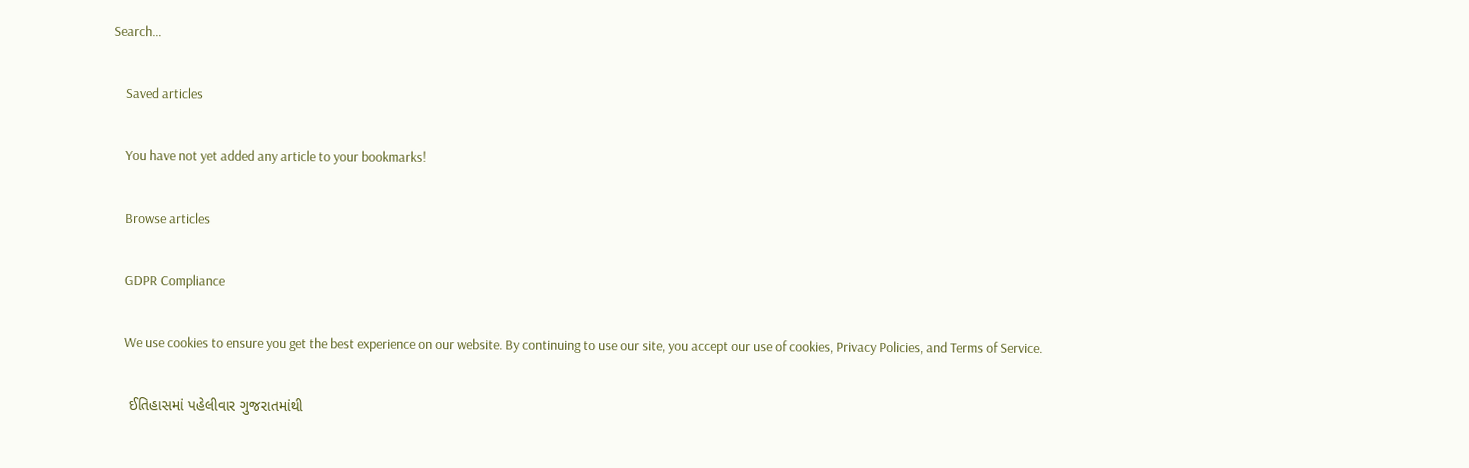Search…

    Saved articles

    You have not yet added any article to your bookmarks!

    Browse articles

    GDPR Compliance

    We use cookies to ensure you get the best experience on our website. By continuing to use our site, you accept our use of cookies, Privacy Policies, and Terms of Service.

    ઈતિહાસમાં પહેલીવાર ગુજરાતમાંથી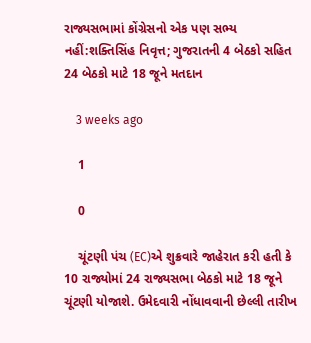રાજ્યસભામાં કોંગ્રેસનો એક પણ સભ્ય નહીં:શક્તિસિંહ નિવૃત્ત; ગુજરાતની 4 બેઠકો સહિત 24 બેઠકો માટે 18 જૂને મતદાન

    3 weeks ago

    1

    0

    ચૂંટણી પંચ (EC)એ શુક્રવારે જાહેરાત કરી હતી કે 10 રાજ્યોમાં 24 રાજ્યસભા બેઠકો માટે 18 જૂને ચૂંટણી યોજાશે. ઉમેદવારી નોંધાવવાની છેલ્લી તારીખ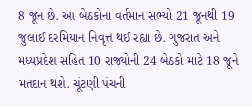8 જૂન છે. આ બેઠકોના વર્તમાન સભ્યો 21 જૂનથી 19 જુલાઈ દરમિયાન નિવૃત્ત થઈ રહ્યા છે. ગુજરાત અને મધ્યપ્રદેશ સહિત 10 રાજ્યોની 24 બેઠકો માટે 18 જૂને મતદાન થશે. ચૂંટણી પંચની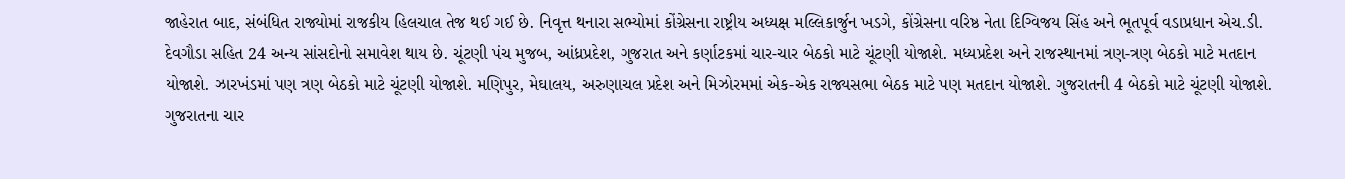જાહેરાત બાદ, સંબંધિત રાજ્યોમાં રાજકીય હિલચાલ તેજ થઈ ગઈ છે. નિવૃત્ત થનારા સભ્યોમાં કોંગ્રેસના રાષ્ટ્રીય અધ્યક્ષ મલ્લિકાર્જુન ખડગે, કોંગ્રેસના વરિષ્ઠ નેતા દિગ્વિજય સિંહ અને ભૂતપૂર્વ વડાપ્રધાન એચ.ડી. દેવગૌડા સહિત 24 અન્ય સાંસદોનો સમાવેશ થાય છે. ચૂંટણી પંચ મુજબ, આંધ્રપ્રદેશ, ગુજરાત અને કર્ણાટકમાં ચાર-ચાર બેઠકો માટે ચૂંટણી યોજાશે. મધ્યપ્રદેશ અને રાજસ્થાનમાં ત્રણ-ત્રણ બેઠકો માટે મતદાન યોજાશે. ઝારખંડમાં પણ ત્રણ બેઠકો માટે ચૂંટણી યોજાશે. મણિપુર, મેઘાલય, અરુણાચલ પ્રદેશ અને મિઝોરમમાં એક-એક રાજ્યસભા બેઠક માટે પણ મતદાન યોજાશે. ગુજરાતની 4 બેઠકો માટે ચૂંટણી યોજાશે. ગુજરાતના ચાર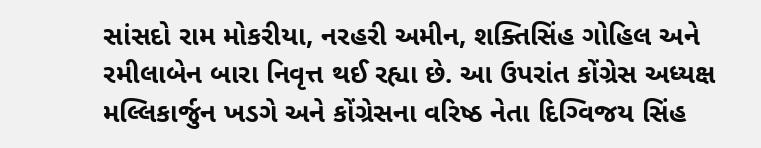સાંસદો રામ મોકરીયા, નરહરી અમીન, શક્તિસિંહ ગોહિલ અને રમીલાબેન બારા નિવૃત્ત થઈ રહ્યા છે. આ ઉપરાંત કોંગ્રેસ અધ્યક્ષ મલ્લિકાર્જુન ખડગે અને કોંગ્રેસના વરિષ્ઠ નેતા દિગ્વિજય સિંહ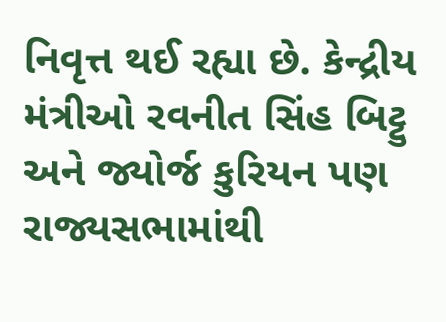નિવૃત્ત થઈ રહ્યા છે. કેન્દ્રીય મંત્રીઓ રવનીત સિંહ બિટ્ટુ અને જ્યોર્જ કુરિયન પણ રાજ્યસભામાંથી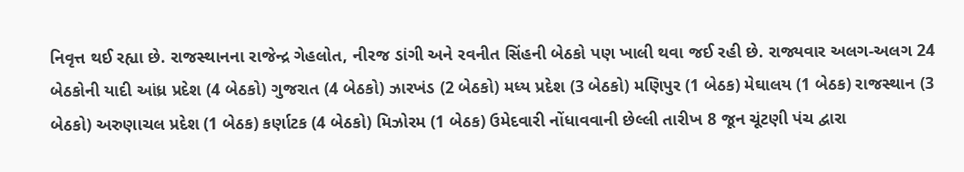નિવૃત્ત થઈ રહ્યા છે. રાજસ્થાનના રાજેન્દ્ર ગેહલોત, નીરજ ડાંગી અને રવનીત સિંહની બેઠકો પણ ખાલી થવા જઈ રહી છે. રાજ્યવાર અલગ-અલગ 24 બેઠકોની યાદી આંધ્ર પ્રદેશ (4 બેઠકો) ગુજરાત (4 બેઠકો) ઝારખંડ (2 બેઠકો) મધ્ય પ્રદેશ (3 બેઠકો) મણિપુર (1 બેઠક) મેઘાલય (1 બેઠક) રાજસ્થાન (3 બેઠકો) અરુણાચલ પ્રદેશ (1 બેઠક) કર્ણાટક (4 બેઠકો) મિઝોરમ (1 બેઠક) ઉમેદવારી નોંધાવવાની છેલ્લી તારીખ 8 જૂન ચૂંટણી પંચ દ્વારા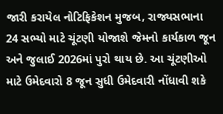જારી કરાયેલ નોટિફિકેશન મુજબ, રાજ્યસભાના 24 સભ્યો માટે ચૂંટણી યોજાશે જેમનો કાર્યકાળ જૂન અને જુલાઈ 2026માં પુરો થાય છે. આ ચૂંટણીઓ માટે ઉમેદવારો 8 જૂન સુધી ઉમેદવારી નોંધાવી શકે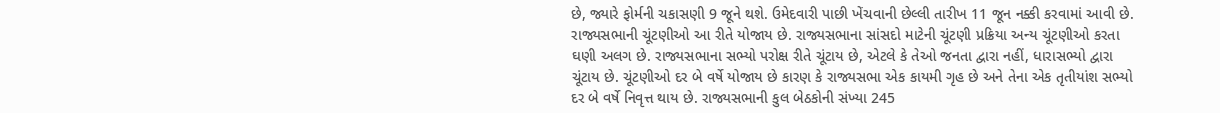છે, જ્યારે ફોર્મની ચકાસણી 9 જૂને થશે. ઉમેદવારી પાછી ખેંચવાની છેલ્લી તારીખ 11 જૂન નક્કી કરવામાં આવી છે. રાજ્યસભાની ચૂંટણીઓ આ રીતે યોજાય છે. રાજ્યસભાના સાંસદો માટેની ચૂંટણી પ્રક્રિયા અન્ય ચૂંટણીઓ કરતા ઘણી અલગ છે. રાજ્યસભાના સભ્યો પરોક્ષ રીતે ચૂંટાય છે, એટલે કે તેઓ જનતા દ્વારા નહીં, ધારાસભ્યો દ્વારા ચૂંટાય છે. ચૂંટણીઓ દર બે વર્ષે યોજાય છે કારણ કે રાજ્યસભા એક કાયમી ગૃહ છે અને તેના એક તૃતીયાંશ સભ્યો દર બે વર્ષે નિવૃત્ત થાય છે. રાજ્યસભાની કુલ બેઠકોની સંખ્યા 245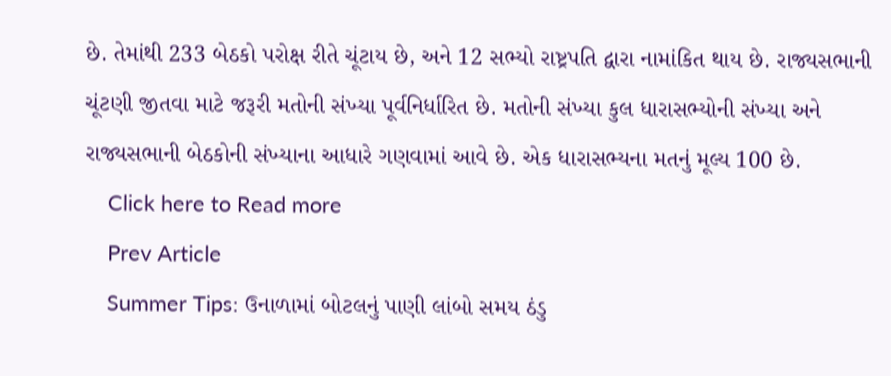છે. તેમાંથી 233 બેઠકો પરોક્ષ રીતે ચૂંટાય છે, અને 12 સભ્યો રાષ્ટ્રપતિ દ્વારા નામાંકિત થાય છે. રાજ્યસભાની ચૂંટણી જીતવા માટે જરૂરી મતોની સંખ્યા પૂર્વનિર્ધારિત છે. મતોની સંખ્યા કુલ ધારાસભ્યોની સંખ્યા અને રાજ્યસભાની બેઠકોની સંખ્યાના આધારે ગણવામાં આવે છે. એક ધારાસભ્યના મતનું મૂલ્ય 100 છે.
    Click here to Read more
    Prev Article
    Summer Tips: ઉનાળામાં બોટલનું પાણી લાંબો સમય ઠંડુ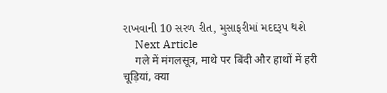રાખવાની 10 સરળ રીત, મુસાફરીમાં મદદરૂપ થશે
    Next Article
    गले में मंगलसूत्र, माथे पर बिंदी और हाथों में हरी चूड़ियां, क्या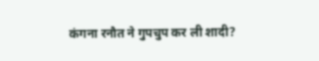कंगना रनौत ने गुपचुप कर ली शादी?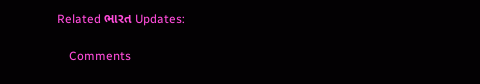Related ભારત Updates:

    Comments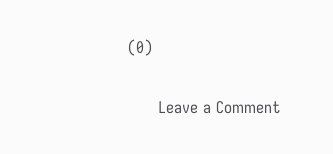(0)

      Leave a Comment